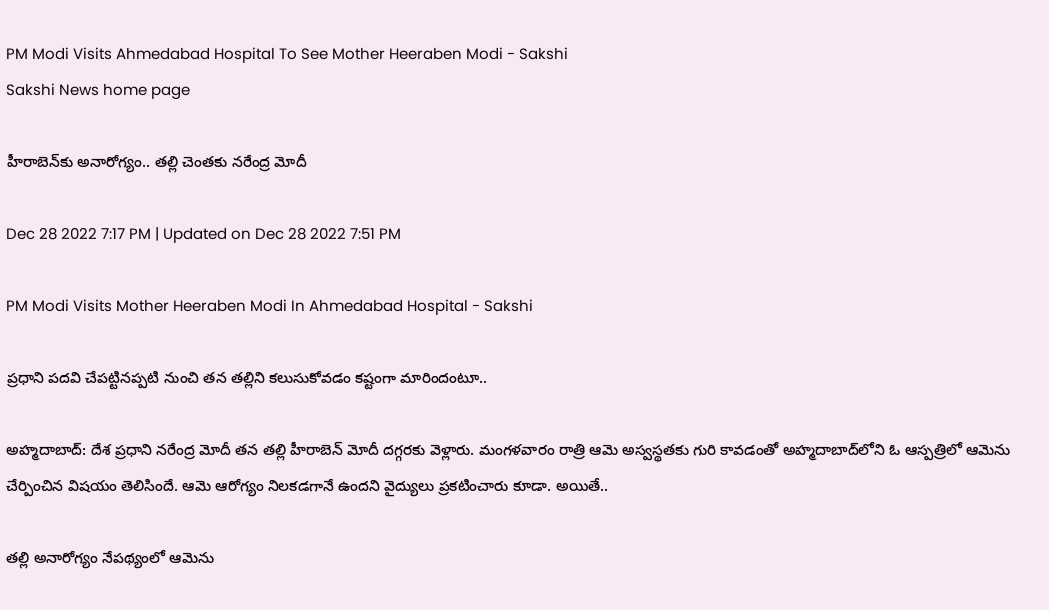PM Modi Visits Ahmedabad Hospital To See Mother Heeraben Modi - Sakshi
Sakshi News home page

హీరాబెన్‌కు అనారోగ్యం.. తల్లి చెంతకు నరేంద్ర మోదీ

Dec 28 2022 7:17 PM | Updated on Dec 28 2022 7:51 PM

PM Modi Visits Mother Heeraben Modi In Ahmedabad Hospital - Sakshi

ప్రధాని పదవి చేపట్టినప్పటి నుంచి తన తల్లిని కలుసుకోవడం కష్టంగా మారిందంటూ..

అహ్మదాబాద్‌: దేశ ప్రధాని నరేంద్ర మోదీ తన తల్లి హీరాబెన్‌ మోదీ దగ్గరకు వెళ్లారు. మంగళవారం రాత్రి ఆమె అస్వస్థతకు గురి కావడంతో అహ్మదాబాద్‌లోని ఓ ఆస్పత్రిలో ఆమెను చేర్పించిన విషయం తెలిసిందే. ఆమె ఆరోగ్యం నిలకడగానే ఉందని వైద్యులు ప్రకటించారు కూడా. అయితే..

తల్లి అనారోగ్యం నేపథ్యంలో ఆమెను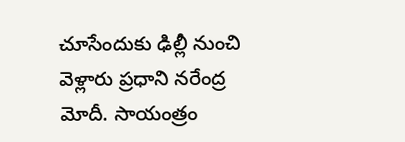చూసేందుకు ఢిల్లీ నుంచి వెళ్లారు ప్రధాని నరేంద్ర మోదీ. సాయంత్రం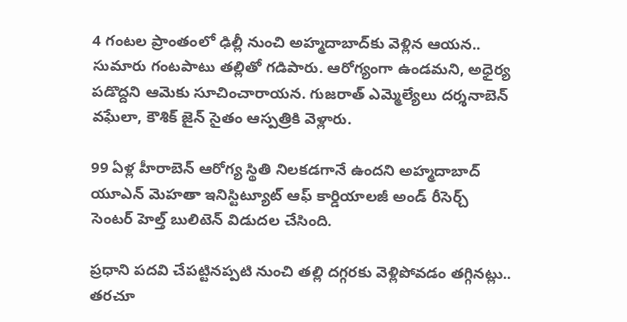4 గంటల ప్రాంతంలో ఢిల్లీ నుంచి అహ్మదాబాద్‌కు వెళ్లిన ఆయన.. సుమారు గంటపాటు తల్లితో గడిపారు. ఆరోగ్యంగా ఉండమని, అధైర్య పడొద్దని ఆమెకు సూచించారాయన. గుజరాత్‌ ఎమ్మెల్యేలు దర్శనాబెన్‌ వఘేలా, కౌశిక్‌ జైన్‌ సైతం ఆస్పత్రికి వెళ్లారు.

99 ఏళ్ల హీరాబెన్‌ ఆరోగ్య స్థితి నిలకడగానే ఉందని అహ్మదాబాద్‌  యూఎన్‌ మెహతా ఇనిస్టిట్యూట్‌ ఆఫ్‌ కార్డియాలజీ అండ్‌ రీసెర్చ్‌ సెంటర్‌ హెల్త్‌ బులిటెన్‌ విడుదల చేసింది.

ప్రధాని పదవి చేపట్టినప్పటి నుంచి తల్లి దగ్గరకు వెళ్లిపోవడం తగ్గినట్లు.. తరచూ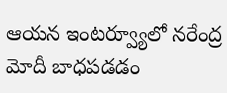ఆయన ఇంటర్వ్యూలో నరేంద్ర మోదీ బాధపడడం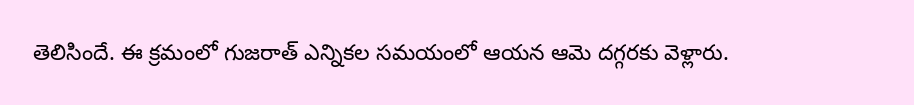తెలిసిందే. ఈ క్రమంలో గుజరాత్‌ ఎన్నికల సమయంలో ఆయన ఆమె దగ్గరకు వెళ్లారు.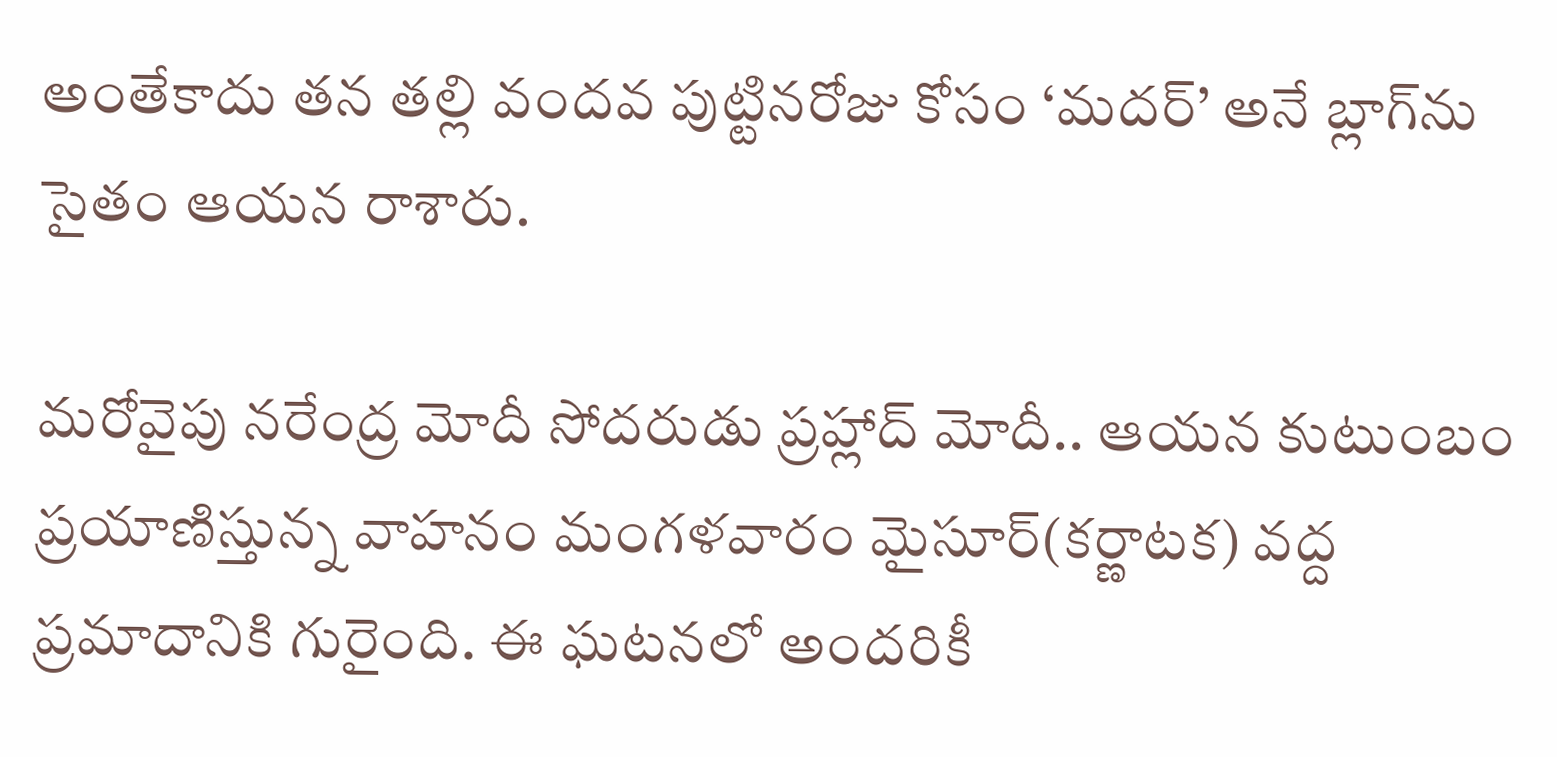అంతేకాదు తన తల్లి వందవ పుట్టినరోజు కోసం ‘మదర్‌’ అనే బ్లాగ్‌ను సైతం ఆయన రాశారు.

మరోవైపు నరేంద్ర మోదీ సోదరుడు ప్రహ్లాద్‌ మోదీ.. ఆయన కుటుంబం ప్రయాణిస్తున్న వాహనం మంగళవారం మైసూర్‌(కర్ణాటక) వద్ద ప్రమాదానికి గురైంది. ఈ ఘటనలో అందరికీ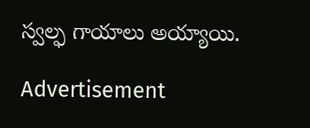స్వల్ఫ గాయాలు అయ్యాయి.

Advertisement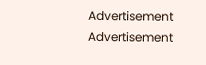Advertisement
Advertisement